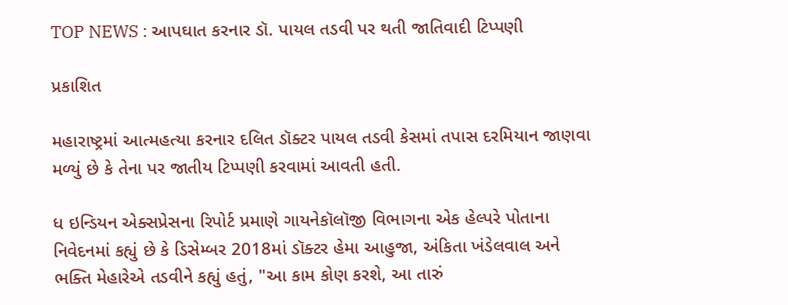TOP NEWS : આપઘાત કરનાર ડૉ. પાયલ તડવી પર થતી જાતિવાદી ટિપ્પણી

પ્રકાશિત

મહારાષ્ટ્રમાં આત્મહત્યા કરનાર દલિત ડૉક્ટર પાયલ તડવી કેસમાં તપાસ દરમિયાન જાણવા મળ્યું છે કે તેના પર જાતીય ટિપ્પણી કરવામાં આવતી હતી.

ધ ઇન્ડિયન એક્સપ્રેસના રિપોર્ટ પ્રમાણે ગાયનેકૉલૉજી વિભાગના એક હેલ્પરે પોતાના નિવેદનમાં કહ્યું છે કે ડિસેમ્બર 2018માં ડૉક્ટર હેમા આહુજા, અંકિતા ખંડેલવાલ અને ભક્તિ મેહારેએ તડવીને કહ્યું હતું, "આ કામ કોણ કરશે, આ તારું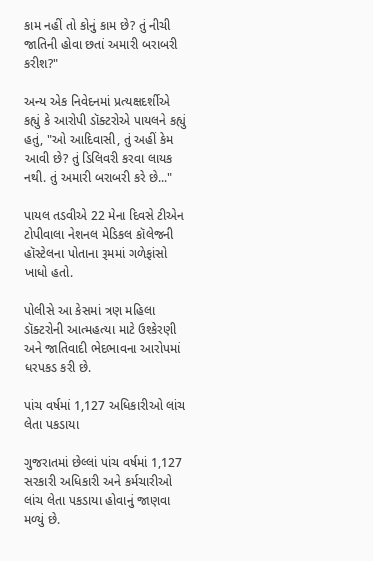કામ નહીં તો કોનું કામ છે? તું નીચી જાતિની હોવા છતાં અમારી બરાબરી કરીશ?"

અન્ય એક નિવેદનમાં પ્રત્યક્ષદર્શીએ કહ્યું કે આરોપી ડૉક્ટરોએ પાયલને કહ્યું હતું, "ઓ આદિવાસી, તું અહીં કેમ આવી છે? તું ડિલિવરી કરવા લાયક નથી. તું અમારી બરાબરી કરે છે..."

પાયલ તડવીએ 22 મેના દિવસે ટીએન ટોપીવાલા નેશનલ મેડિકલ કૉલેજની હૉસ્ટેલના પોતાના રૂમમાં ગળેફાંસો ખાધો હતો.

પોલીસે આ કેસમાં ત્રણ મહિલા ડૉક્ટરોની આત્મહત્યા માટે ઉશ્કેરણી અને જાતિવાદી ભેદભાવના આરોપમાં ધરપકડ કરી છે.

પાંચ વર્ષમાં 1,127 અધિકારીઓ લાંચ લેતા પકડાયા

ગુજરાતમાં છેલ્લાં પાંચ વર્ષમાં 1,127 સરકારી અધિકારી અને કર્મચારીઓ લાંચ લેતા પકડાયા હોવાનું જાણવા મળ્યું છે.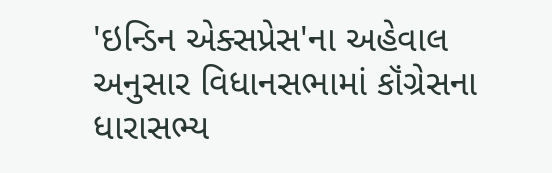'ઇન્ડિન એક્સપ્રેસ'ના અહેવાલ અનુસાર વિધાનસભામાં કૉંગ્રેસના ધારાસભ્ય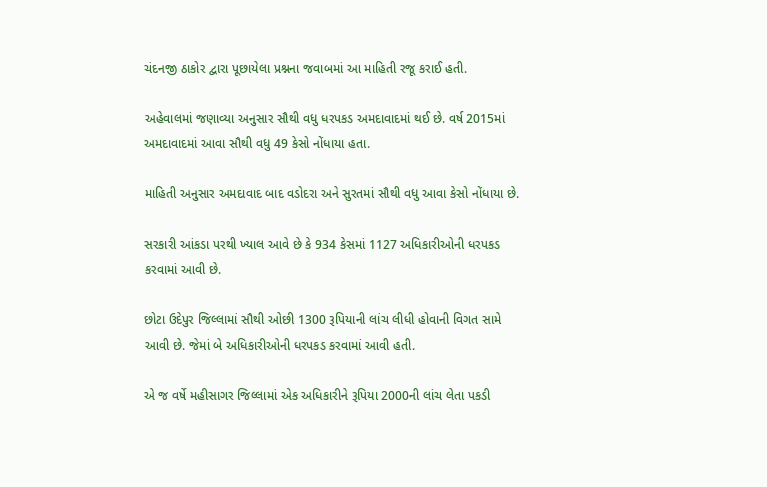ચંદનજી ઠાકોર દ્વારા પૂછાયેલા પ્રશ્નના જવાબમાં આ માહિતી રજૂ કરાઈ હતી.

અહેવાલમાં જણાવ્યા અનુસાર સૌથી વધુ ધરપકડ અમદાવાદમાં થઈ છે. વર્ષ 2015માં અમદાવાદમાં આવા સૌથી વધુ 49 કેસો નોંધાયા હતા.

માહિતી અનુસાર અમદાવાદ બાદ વડોદરા અને સુરતમાં સૌથી વધુ આવા કેસો નોંધાયા છે.

સરકારી આંકડા પરથી ખ્યાલ આવે છે કે 934 કેસમાં 1127 અધિકારીઓની ધરપકડ કરવામાં આવી છે.

છોટા ઉદેપુર જિલ્લામાં સૌથી ઓછી 1300 રૂપિયાની લાંચ લીધી હોવાની વિગત સામે આવી છે. જેમાં બે અધિકારીઓની ધરપકડ કરવામાં આવી હતી.

એ જ વર્ષે મહીસાગર જિલ્લામાં એક અધિકારીને રૂપિયા 2000ની લાંચ લેતા પકડી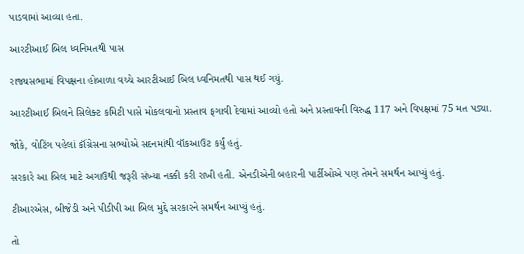પાડવામાં આવ્યા હતા.

આરટીઆઈ બિલ ધ્વનિમતથી પાસ

રાજ્યસભામાં વિપક્ષના હોબાળા વચ્ચે આરટીઆઈ બિલ ધ્વનિમતથી પાસ થઈ ગયું.

આરટીઆઈ બિલને સિલેક્ટ કમિટી પાસે મોકલવાનો પ્રસ્તાવ ફગાવી દેવામાં આવ્યો હતો અને પ્રસ્તાવની વિરુદ્ધ 117 અને વિપક્ષમાં 75 મત પડ્યા.

જોકે, વોટિંગ પહેલાં કૉંગ્રેસના સભ્યોએ સદનમાંથી વૉકઆઉટ કર્યું હતું.

સરકારે આ બિલ માટે અગાઉથી જરૂરી સંખ્યા નક્કી કરી રાખી હતી. એનડીએની બહારની પાર્ટીઓએ પણ તેમને સમર્થન આપ્યું હતું.

ટીઆરએસ, બીજેડી અને પીડીપી આ બિલ મુદ્દે સરકારને સમર્થન આપ્યું હતું.

તો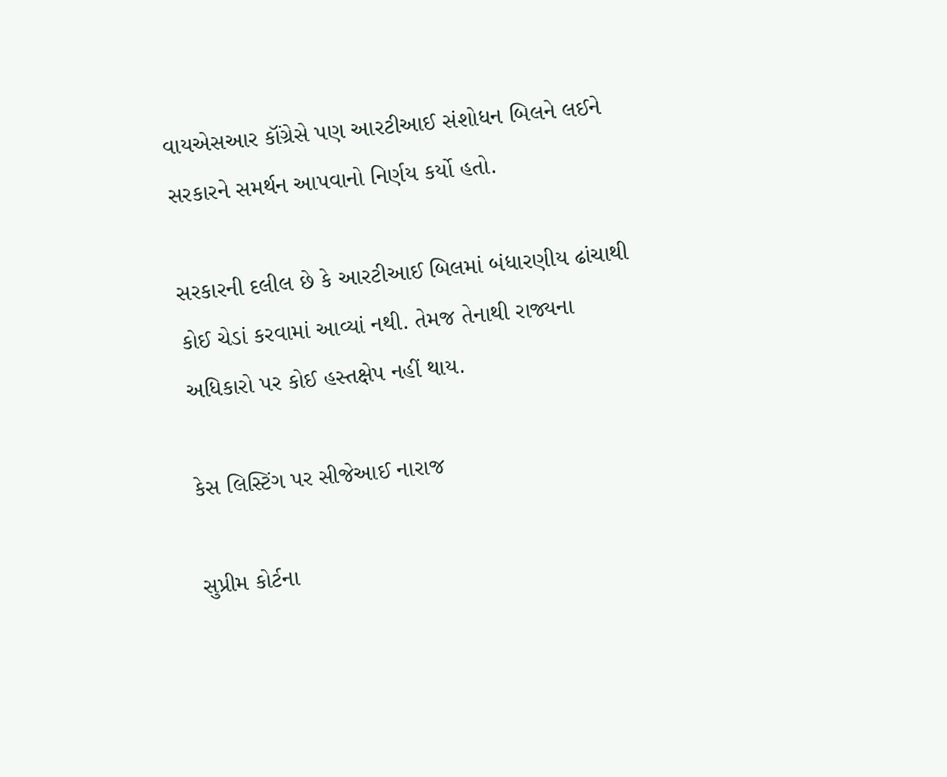વાયએસઆર કૉંગ્રેસે પણ આરટીઆઈ સંશોધન બિલને લઈને સરકારને સમર્થન આપવાનો નિર્ણય કર્યો હતો.

સરકારની દલીલ છે કે આરટીઆઈ બિલમાં બંધારણીય ઢાંચાથી કોઈ ચેડાં કરવામાં આવ્યાં નથી. તેમજ તેનાથી રાજ્યના અધિકારો પર કોઈ હસ્તક્ષેપ નહીં થાય.

કેસ લિસ્ટિંગ પર સીજેઆઈ નારાજ

સુપ્રીમ કોર્ટના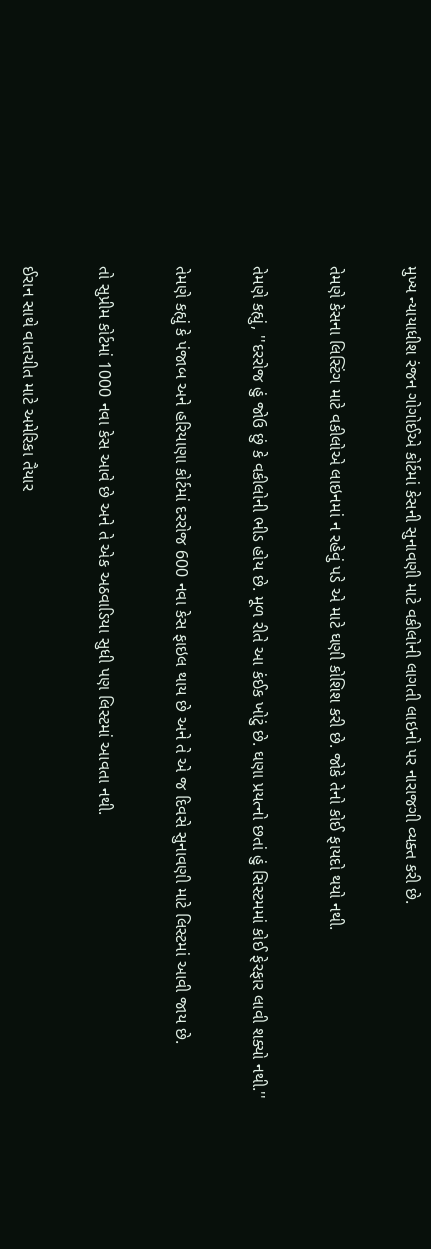મુખ્ય ન્યાયાધીશ રંજન ગોગોઈએ કોર્ટમાં કેસની સુનાવણી માટે વકીલોની લાગતી લાઇનો પર નારાજગી વ્યક્ત કરી છે.

તેમણે કેસના લિસ્ટિંગ માટે વકીલોએ લાઇનમાં ન રહેવું પડે એ માટે ઘણી કોશિશ કરી છે. જોકે તેનો કોઈ ફાયદો થયો નથી.

તેમણે કહ્યું, ''દરરોજ હું જોઉ છું કે વકીલોની ભીડ હોય છે. મૂળ રીતે આ કંઈક ખોટું છે. ઘણા પ્રયત્નો છતાં હું સિસ્ટમમાં કોઈ ફેરફાર લાવી શક્યો નથી.''

તેમણે કહ્યું કે પંજાબ અને હરિયાણા કોર્ટમાં દરરોજ 600 નવા કેસ ફાઇલ થાય છે અને તે એ જ દિવસે સુનાવણી માટે લિસ્ટમાં આવી જાય છે.

તો સુપ્રીમ કોર્ટમાં 1000 નવા કેસ આવે છે અને તે એક અઠવાડિયા સુધી પણ લિસ્ટમાં આવતા નથી.

ઈરાન સાથે વાતચીત માટે અમેરિકા તૈયાર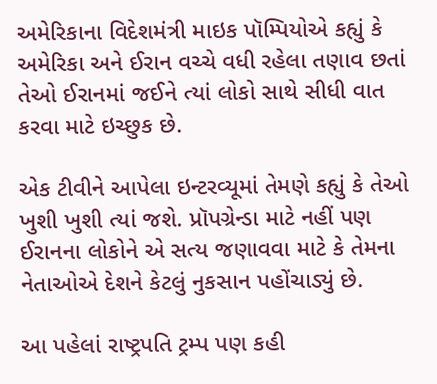અમેરિકાના વિદેશમંત્રી માઇક પૉમ્પિયોએ કહ્યું કે અમેરિકા અને ઈરાન વચ્ચે વધી રહેલા તણાવ છતાં તેઓ ઈરાનમાં જઈને ત્યાં લોકો સાથે સીધી વાત કરવા માટે ઇચ્છુક છે.

એક ટીવીને આપેલા ઇન્ટરવ્યૂમાં તેમણે કહ્યું કે તેઓ ખુશી ખુશી ત્યાં જશે. પ્રૉપગ્રેન્ડા માટે નહીં પણ ઈરાનના લોકોને એ સત્ય જણાવવા માટે કે તેમના નેતાઓએ દેશને કેટલું નુકસાન પહોંચાડ્યું છે.

આ પહેલાં રાષ્ટ્રપતિ ટ્રમ્પ પણ કહી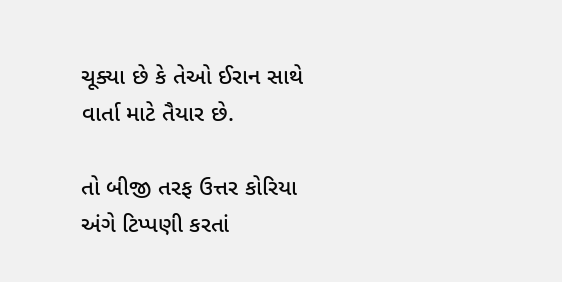ચૂક્યા છે કે તેઓ ઈરાન સાથે વાર્તા માટે તૈયાર છે.

તો બીજી તરફ ઉત્તર કોરિયા અંગે ટિપ્પણી કરતાં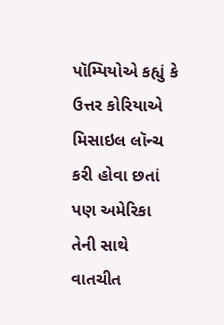પૉમ્પિયોએ કહ્યું કે ઉત્તર કોરિયાએ મિસાઇલ લૉન્ચ કરી હોવા છતાં પણ અમેરિકા તેની સાથે વાતચીત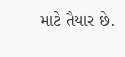માટે તૈયાર છે.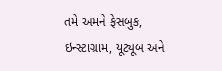તમે અમને ફેસબુક, ઇન્સ્ટાગ્રામ, યૂટ્યૂબ અને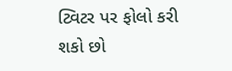ટ્વિટર પર ફોલો કરી શકો છો